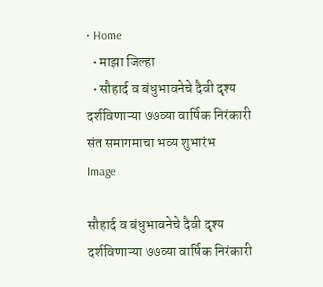• Home
  • माझा जिल्हा
  • सौहार्द व बंधुभावनेचे दैवी दृश्य दर्शविणाऱ्या ७७व्या वार्षिक निरंकारी संत समागमाचा भव्य शुभारंभ
Image

सौहार्द व बंधुभावनेचे दैवी दृश्य दर्शविणाऱ्या ७७व्या वार्षिक निरंकारी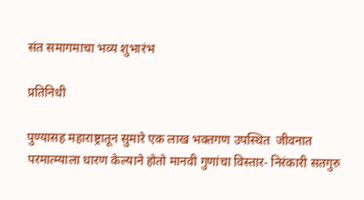संत समागमाचा भव्य शुभारंभ

प्रतिनिधी

पुण्यासह महाराष्ट्रातून सुमारे एक लाख भक्तगण उपस्थित  जीवनात परमात्म्याला धारण केल्याने होतो मानवी गुणांचा विस्तार- निरंकारी सतगुरु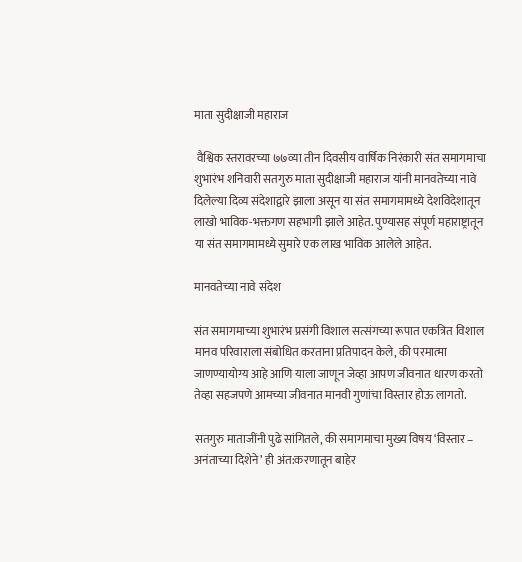माता सुदीक्षाजी महाराज

 वैश्विक स्तरावरच्या ७७व्या तीन दिवसीय वार्षिक निरंकारी संत समागमाचा शुभारंभ शनिवारी सतगुरु माता सुदीक्षाजी महाराज यांनी मानवतेच्या नावे दिलेल्या दिव्य संदेशाद्वारे झाला असून या संत समागमामध्ये देशविदेशातून लाखो भाविक-भक्तगण सहभागी झाले आहेत. पुण्यासह संपूर्ण महाराष्ट्रातून या संत समागमामध्ये सुमारे एक लाख भाविक आलेले आहेत.

मानवतेच्या नावे संदेश

संत समागमाच्या शुभारंभ प्रसंगी विशाल सत्संगच्या रूपात एकत्रित विशाल मानव परिवाराला संबोधित करताना प्रतिपादन केले, की परमात्मा जाणण्यायोग्य आहे आणि याला जाणून जेव्हा आपण जीवनात धारण करतो तेव्हा सहजपणे आमच्या जीवनात मानवी गुणांचा विस्तार होऊ लागतो.

सतगुरु माताजींनी पुढे सांगितले, की समागमाचा मुख्य विषय ‘विस्तार – अनंताच्या दिशेने’ ही अंत:करणातून बाहेर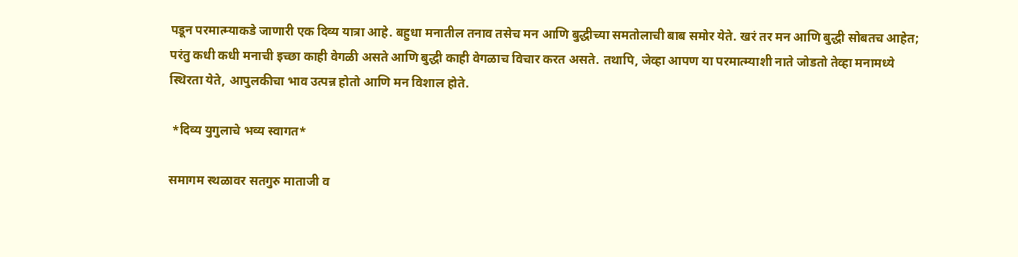पडून परमात्म्याकडे जाणारी एक दिव्य यात्रा आहे. बहुधा मनातील तनाव तसेच मन आणि बुद्धीच्या समतोलाची बाब समोर येते. खरं तर मन आणि बुद्धी सोबतच आहेत; परंतु कधी कधी मनाची इच्छा काही वेगळी असते आणि बुद्धी काही वेगळाच विचार करत असते. तथापि, जेव्हा आपण या परमात्म्याशी नाते जोडतो तेव्हा मनामध्ये स्थिरता येते, आपुलकीचा भाव उत्पन्न होतो आणि मन विशाल होते.

 *दिव्य युगुलाचे भव्य स्वागत*

समागम स्थळावर सतगुरु माताजी व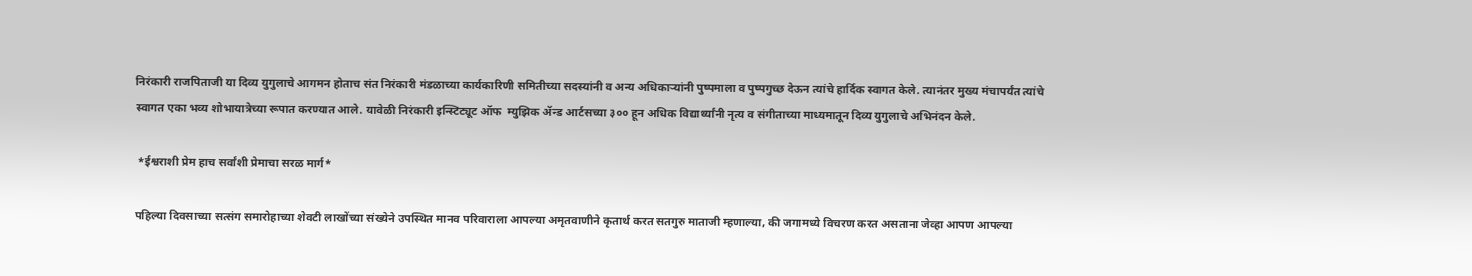निरंकारी राजपिताजी या दिव्य युगुलाचे आगमन होताच संत निरंकारी मंडळाच्या कार्यकारिणी समितीच्या सदस्यांनी व अन्य अधिकाऱ्यांनी पुष्पमाला व पुष्पगुच्छ देऊन त्यांचे हार्दिक स्वागत केले. त्यानंतर मुख्य मंचापर्यंत त्यांचे स्वागत एका भव्य शोभायात्रेच्या रूपात करण्यात आले. यावेळी निरंकारी इन्स्टिट्यूट ऑफ  म्युझिक ॲन्ड आर्टसच्या ३०० हून अधिक विद्यार्थ्यांनी नृत्य व संगीताच्या माध्यमातून दिव्य युगुलाचे अभिनंदन केले.

 *ईश्वराशी प्रेम हाच सर्वांशी प्रेमाचा सरळ मार्ग*

पहिल्या दिवसाच्या सत्संग समारोहाच्या शेवटी लाखोंच्या संख्येने उपस्थित मानव परिवाराला आपल्या अमृतवाणीने कृतार्थ करत सतगुरु माताजी म्हणाल्या, की जगामध्ये विचरण करत असताना जेव्हा आपण आपल्या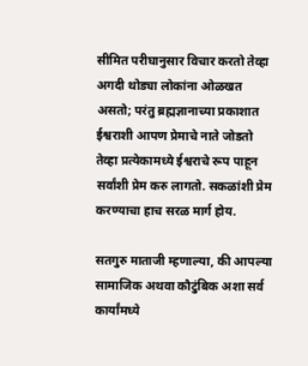सीमित परीघानुसार विचार करतो तेव्हा अगदी थोड्या लोकांना ओळखत असतो; परंतु ब्रह्मज्ञानाच्या प्रकाशात ईश्वराशी आपण प्रेमाचे नाते जोडतो तेव्हा प्रत्येकामध्ये ईश्वराचे रूप पाहून सर्वांशी प्रेम करु लागतो. सकळांशी प्रेम करण्याचा हाच सरळ मार्ग होय.

सतगुरु माताजी म्हणाल्या, की आपल्या सामाजिक अथवा कौटुंबिक अशा सर्व कार्यांमध्ये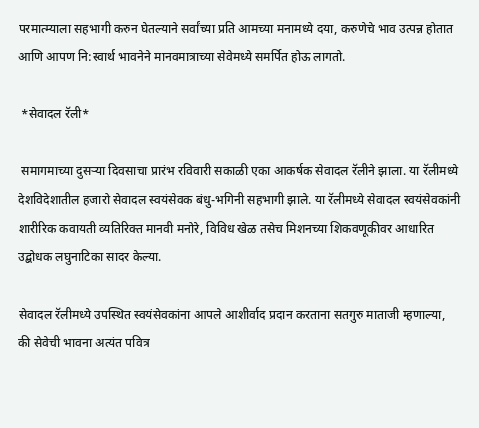परमात्म्याला सहभागी करुन घेतल्याने सर्वांच्या प्रति आमच्या मनामध्ये दया, करुणेचे भाव उत्पन्न होतात आणि आपण नि:स्वार्थ भावनेने मानवमात्राच्या सेवेमध्ये समर्पित होऊ लागतो.

 *सेवादल रॅली*

 समागमाच्या दुसऱ्या दिवसाचा प्रारंभ रविवारी सकाळी एका आकर्षक सेवादल रॅलीने झाला. या रॅलीमध्ये देशविदेशातील हजारो सेवादल स्वयंसेवक बंधु-भगिनी सहभागी झाले. या रॅलीमध्ये सेवादल स्वयंसेवकांनी शारीरिक कवायती व्यतिरिक्त मानवी मनोरे, विविध खेळ तसेच मिशनच्या शिकवणूकीवर आधारित उद्बोधक लघुनाटिका सादर केल्या.

सेवादल रॅलीमध्ये उपस्थित स्वयंसेवकांना आपले आशीर्वाद प्रदान करताना सतगुरु माताजी म्हणाल्या, की सेवेची भावना अत्यंत पवित्र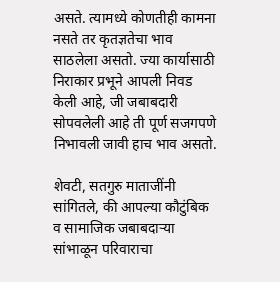असते. त्यामध्ये कोणतीही कामना नसते तर कृतज्ञतेचा भाव साठलेला असतो. ज्या कार्यासाठी निराकार प्रभूने आपली निवड केली आहे, जी जबाबदारी सोपवलेली आहे ती पूर्ण सजगपणे निभावली जावी हाच भाव असतो.

शेवटी, सतगुरु माताजींनी सांगितले, की आपल्या कौटुंबिक व सामाजिक जबाबदाऱ्या सांभाळून परिवाराचा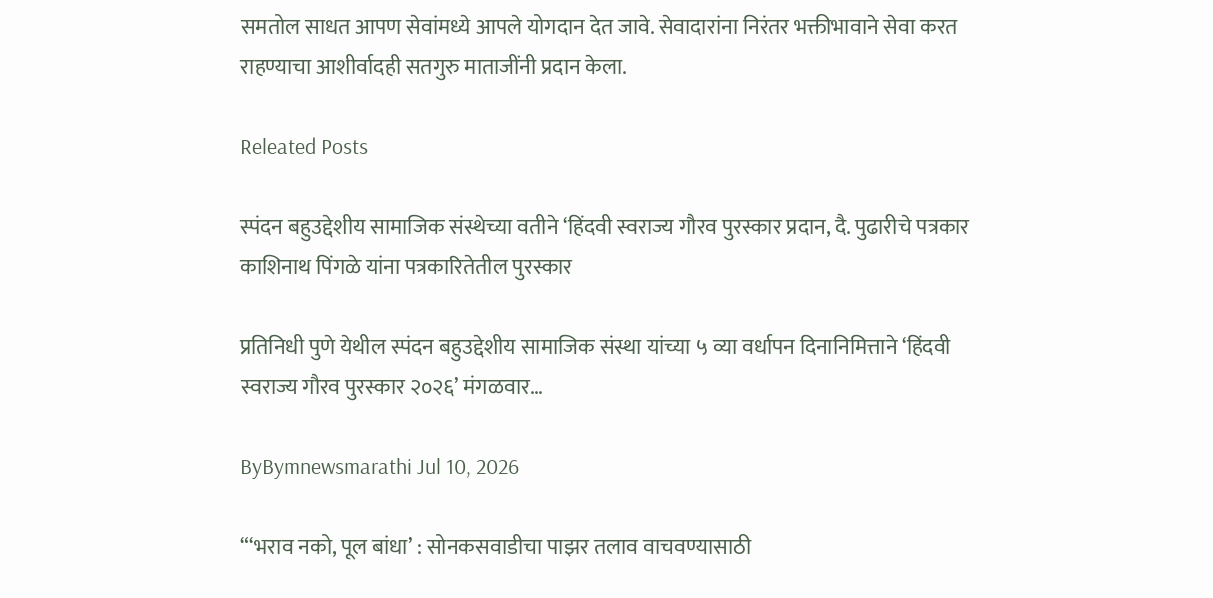समतोल साधत आपण सेवांमध्ये आपले योगदान देत जावे. सेवादारांना निरंतर भक्तीभावाने सेवा करत राहण्याचा आशीर्वादही सतगुरु माताजींनी प्रदान केला.

Releated Posts

स्पंदन बहुउद्देशीय सामाजिक संस्थेच्या वतीने ‘हिंदवी स्वराज्य गौरव पुरस्कार प्रदान, दै. पुढारीचे पत्रकार काशिनाथ पिंगळे यांना पत्रकारितेतील पुरस्कार

प्रतिनिधी पुणे येथील स्पंदन बहुउद्देशीय सामाजिक संस्था यांच्या ५ व्या वर्धापन दिनानिमित्ताने ‘हिंदवी स्वराज्य गौरव पुरस्कार २०२६’ मंगळवार…

ByBymnewsmarathi Jul 10, 2026

“‘भराव नको, पूल बांधा’ : सोनकसवाडीचा पाझर तलाव वाचवण्यासाठी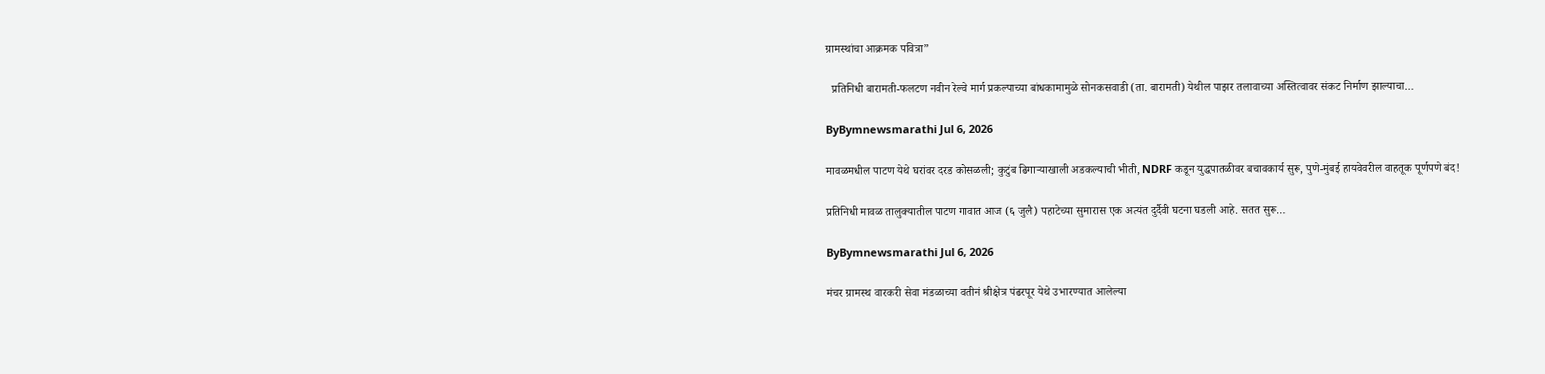ग्रामस्थांचा आक्रमक पवित्रा”

  प्रतिनिधी बारामती-फलटण नवीन रेल्वे मार्ग प्रकल्पाच्या बांधकामामुळे सोनकसवाडी (ता. बारामती) येथील पाझर तलावाच्या अस्तित्वावर संकट निर्माण झाल्याचा…

ByBymnewsmarathi Jul 6, 2026

मावळमधील पाटण येथे घरांवर दरड कोसळली; कुटुंब ढिगाऱ्याखाली अडकल्याची भीती, NDRF कडून युद्धपातळीवर बचावकार्य सुरू, पुणे-मुंबई हायवेवरील वाहतूक पूर्णपणे बंद!

प्रतिनिधी मावळ तालुक्यातील पाटण गावात आज (६ जुलै) पहाटेच्या सुमारास एक अत्यंत दुर्दैवी घटना घडली आहे. सतत सुरू…

ByBymnewsmarathi Jul 6, 2026

मंचर ग्रामस्थ वारकरी सेवा मंडळाच्या वतीनं श्रीक्षेत्र पंढरपूर येथे उभारण्यात आलेल्या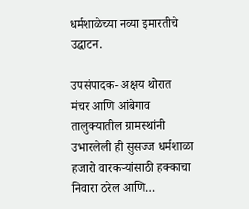धर्मशाळेच्या नव्या इमारतीचे उद्घाटन.

उपसंपादक- अक्षय थोरात  मंचर आणि आंबेगाव तालुक्यातील ग्रामस्थांनी उभारलेली ही सुसज्ज धर्मशाळा हजारो वारकऱ्यांसाठी हक्काचा निवारा ठरेल आणि…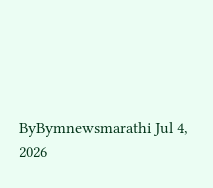ByBymnewsmarathi Jul 4, 2026